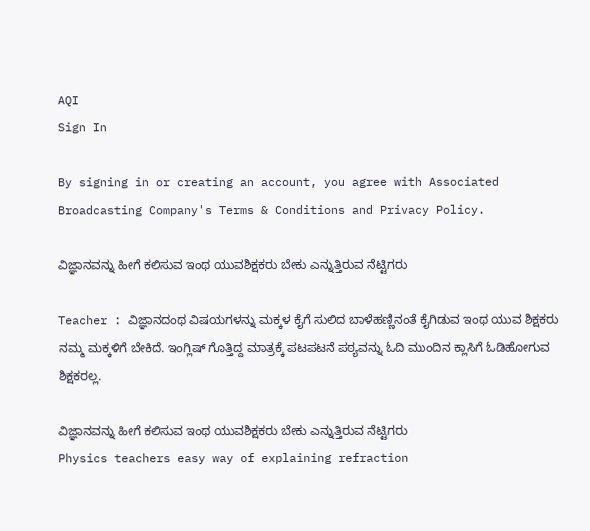AQI
Sign In

By signing in or creating an account, you agree with Associated Broadcasting Company's Terms & Conditions and Privacy Policy.

ವಿಜ್ಞಾನವನ್ನು ಹೀಗೆ ಕಲಿಸುವ ಇಂಥ ಯುವಶಿಕ್ಷಕರು ಬೇಕು ಎನ್ನುತ್ತಿರುವ ನೆಟ್ಟಿಗರು

Teacher : ವಿಜ್ಞಾನದಂಥ ವಿಷಯಗಳನ್ನು ಮಕ್ಕಳ ಕೈಗೆ ಸುಲಿದ ಬಾಳೆಹಣ್ಣಿನಂತೆ ಕೈಗಿಡುವ ಇಂಥ ಯುವ ಶಿಕ್ಷಕರು ನಮ್ಮ ಮಕ್ಕಳಿಗೆ ಬೇಕಿದೆ. ಇಂಗ್ಲಿಷ್ ಗೊತ್ತಿದ್ದ ಮಾತ್ರಕ್ಕೆ ಪಟಪಟನೆ ಪಠ್ಯವನ್ನು ಓದಿ ಮುಂದಿನ ಕ್ಲಾಸಿಗೆ ಓಡಿಹೋಗುವ ಶಿಕ್ಷಕರಲ್ಲ.

ವಿಜ್ಞಾನವನ್ನು ಹೀಗೆ ಕಲಿಸುವ ಇಂಥ ಯುವಶಿಕ್ಷಕರು ಬೇಕು ಎನ್ನುತ್ತಿರುವ ನೆಟ್ಟಿಗರು
Physics teachers easy way of explaining refraction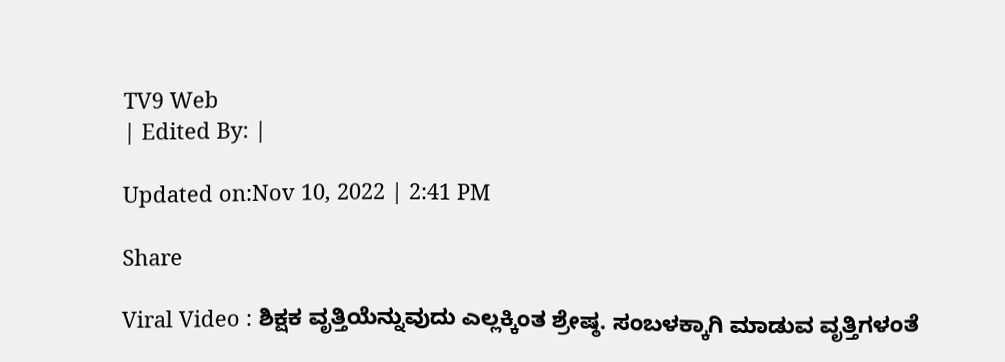TV9 Web
| Edited By: |

Updated on:Nov 10, 2022 | 2:41 PM

Share

Viral Video : ಶಿಕ್ಷಕ ವೃತ್ತಿಯೆನ್ನುವುದು ಎಲ್ಲಕ್ಕಿಂತ ಶ್ರೇಷ್ಠ. ಸಂಬಳಕ್ಕಾಗಿ ಮಾಡುವ ವೃತ್ತಿಗಳಂತೆ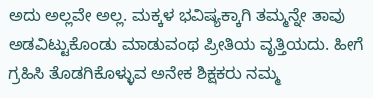ಅದು ಅಲ್ಲವೇ ಅಲ್ಲ. ಮಕ್ಕಳ ಭವಿಷ್ಯಕ್ಕಾಗಿ ತಮ್ಮನ್ನೇ ತಾವು ಅಡವಿಟ್ಟುಕೊಂಡು ಮಾಡುವಂಥ ಪ್ರೀತಿಯ ವೃತ್ತಿಯದು. ಹೀಗೆ ಗ್ರಹಿಸಿ ತೊಡಗಿಕೊಳ್ಳುವ ಅನೇಕ ಶಿಕ್ಷಕರು ನಮ್ಮ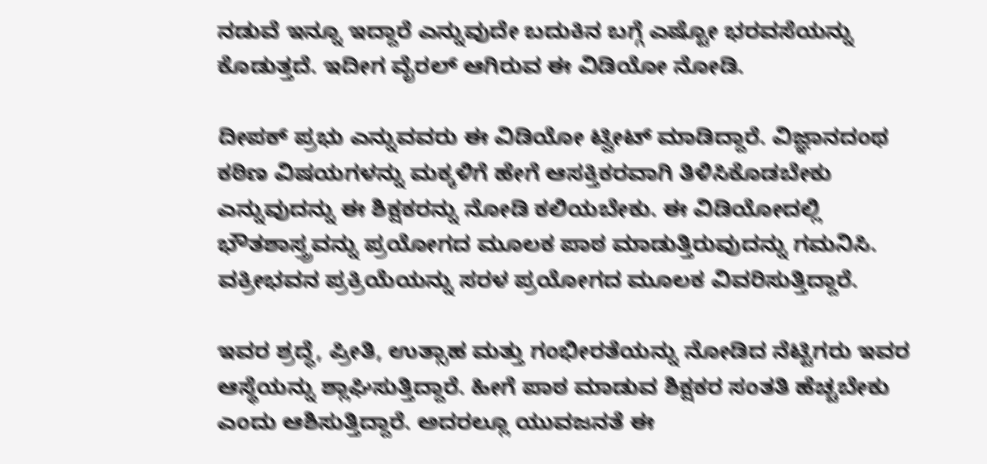ನಡುವೆ ಇನ್ನೂ ಇದ್ದಾರೆ ಎನ್ನುವುದೇ ಬದುಕಿನ ಬಗ್ಗೆ ಎಷ್ಟೋ ಭರವಸೆಯನ್ನು ಕೊಡುತ್ತದೆ. ಇದೀಗ ವೈರಲ್ ಆಗಿರುವ ಈ ವಿಡಿಯೋ ನೋಡಿ.

ದೀಪಕ್ ಪ್ರಭು ಎನ್ನುವವರು ಈ ವಿಡಿಯೋ ಟ್ವೀಟ್ ಮಾಡಿದ್ದಾರೆ. ವಿಜ್ಞಾನದಂಥ ಕಠಿಣ ವಿಷಯಗಳನ್ನು ಮಕ್ಕಳಿಗೆ ಹೇಗೆ ಆಸಕ್ತಿಕರವಾಗಿ ತಿಳಿಸಿಕೊಡಬೇಕು ಎನ್ನುವುದನ್ನು ಈ ಶಿಕ್ಷಕರನ್ನು ನೋಡಿ ಕಲಿಯಬೇಕು. ಈ ವಿಡಿಯೋದಲ್ಲಿ ಭೌತಶಾಸ್ತ್ರವನ್ನು ಪ್ರಯೋಗದ ಮೂಲಕ ಪಾಠ ಮಾಡುತ್ತಿರುವುದನ್ನು ಗಮನಿಸಿ. ವಕ್ರೀಭವನ ಪ್ರಕ್ರಿಯೆಯನ್ನು ಸರಳ ಪ್ರಯೋಗದ ಮೂಲಕ ವಿವರಿಸುತ್ತಿದ್ದಾರೆ.

ಇವರ ಶ್ರದ್ಧೆ, ಪ್ರೀತಿ, ಉತ್ಸಾಹ ಮತ್ತು ಗಂಭೀರತೆಯನ್ನು ನೋಡಿದ ನೆಟ್ಟಿಗರು ಇವರ ಆಸ್ಥೆಯನ್ನು ಶ್ಲಾಘಿಸುತ್ತಿದ್ದಾರೆ. ಹೀಗೆ ಪಾಠ ಮಾಡುವ ಶಿಕ್ಷಕರ ಸಂತತಿ ಹೆಚ್ಚಬೇಕು ಎಂದು ಆಶಿಸುತ್ತಿದ್ದಾರೆ. ಅದರಲ್ಲೂ ಯುವಜನತೆ ಈ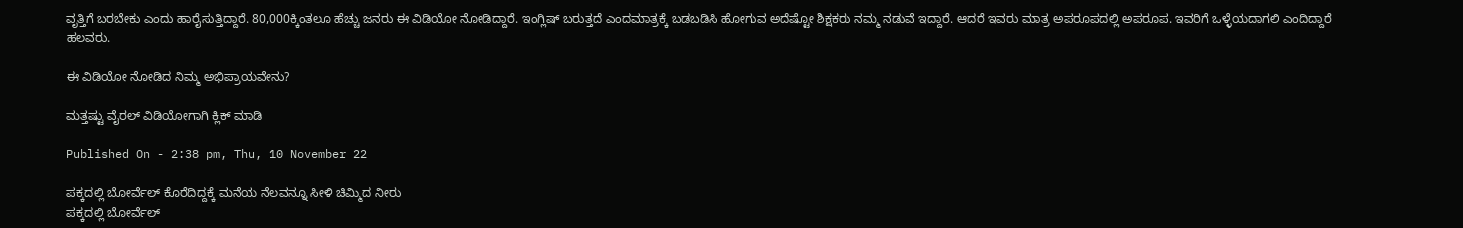ವೃತ್ತಿಗೆ ಬರಬೇಕು ಎಂದು ಹಾರೈಸುತ್ತಿದ್ದಾರೆ. 80,000ಕ್ಕಿಂತಲೂ ಹೆಚ್ಚು ಜನರು ಈ ವಿಡಿಯೋ ನೋಡಿದ್ದಾರೆ. ಇಂಗ್ಲಿಷ್ ಬರುತ್ತದೆ ಎಂದಮಾತ್ರಕ್ಕೆ ಬಡಬಡಿಸಿ ಹೋಗುವ ಅದೆಷ್ಟೋ ಶಿಕ್ಷಕರು ನಮ್ಮ ನಡುವೆ ಇದ್ದಾರೆ. ಆದರೆ ಇವರು ಮಾತ್ರ ಅಪರೂಪದಲ್ಲಿ ಅಪರೂಪ. ಇವರಿಗೆ ಒಳ್ಳೆಯದಾಗಲಿ ಎಂದಿದ್ದಾರೆ ಹಲವರು.

ಈ ವಿಡಿಯೋ ನೋಡಿದ ನಿಮ್ಮ ಅಭಿಪ್ರಾಯವೇನು?

ಮತ್ತಷ್ಟು ವೈರಲ್ ವಿಡಿಯೋಗಾಗಿ ಕ್ಲಿಕ್ ಮಾಡಿ

Published On - 2:38 pm, Thu, 10 November 22

ಪಕ್ಕದಲ್ಲಿ ಬೋರ್ವೆಲ್ ಕೊರೆದಿದ್ದಕ್ಕೆ ಮನೆಯ ನೆಲವನ್ನೂ ಸೀಳಿ ಚಿಮ್ಮಿದ ನೀರು
ಪಕ್ಕದಲ್ಲಿ ಬೋರ್ವೆಲ್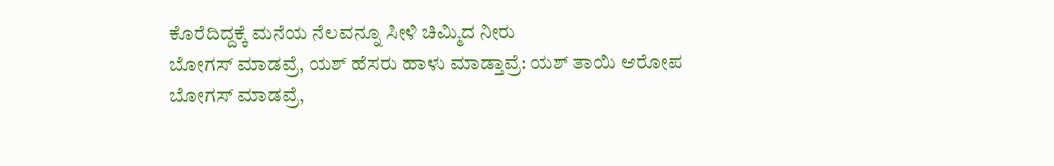ಕೊರೆದಿದ್ದಕ್ಕೆ ಮನೆಯ ನೆಲವನ್ನೂ ಸೀಳಿ ಚಿಮ್ಮಿದ ನೀರು
ಬೋಗಸ್ ಮಾಡವ್ರೆ, ಯಶ್ ಹೆಸರು ಹಾಳು ಮಾಡ್ತಾವ್ರೆ: ಯಶ್ ತಾಯಿ ಆರೋಪ
ಬೋಗಸ್ ಮಾಡವ್ರೆ,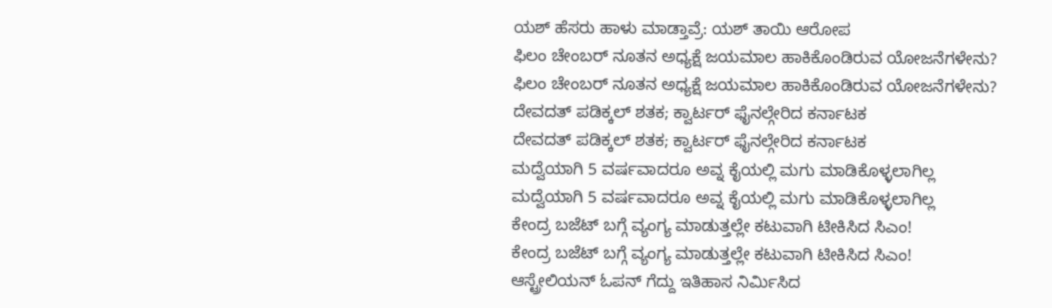ಯಶ್ ಹೆಸರು ಹಾಳು ಮಾಡ್ತಾವ್ರೆ: ಯಶ್ ತಾಯಿ ಆರೋಪ
ಫಿಲಂ ಚೇಂಬರ್ ನೂತನ ಅಧ್ಯಕ್ಷೆ ಜಯಮಾಲ ಹಾಕಿಕೊಂಡಿರುವ ಯೋಜನೆಗಳೇನು?
ಫಿಲಂ ಚೇಂಬರ್ ನೂತನ ಅಧ್ಯಕ್ಷೆ ಜಯಮಾಲ ಹಾಕಿಕೊಂಡಿರುವ ಯೋಜನೆಗಳೇನು?
ದೇವದತ್ ಪಡಿಕ್ಕಲ್ ಶತಕ; ಕ್ವಾರ್ಟರ್ ಫೈನಲ್ಗೇರಿದ ಕರ್ನಾಟಕ
ದೇವದತ್ ಪಡಿಕ್ಕಲ್ ಶತಕ; ಕ್ವಾರ್ಟರ್ ಫೈನಲ್ಗೇರಿದ ಕರ್ನಾಟಕ
ಮದ್ವೆಯಾಗಿ 5 ವರ್ಷವಾದರೂ ಅವ್ನ ಕೈಯಲ್ಲಿ ಮಗು ಮಾಡಿಕೊಳ್ಳಲಾಗಿಲ್ಲ
ಮದ್ವೆಯಾಗಿ 5 ವರ್ಷವಾದರೂ ಅವ್ನ ಕೈಯಲ್ಲಿ ಮಗು ಮಾಡಿಕೊಳ್ಳಲಾಗಿಲ್ಲ
ಕೇಂದ್ರ ಬಜೆಟ್ ಬಗ್ಗೆ ವ್ಯಂಗ್ಯ ಮಾಡುತ್ತಲ್ಲೇ ಕಟುವಾಗಿ ಟೀಕಿಸಿದ ಸಿಎಂ!
ಕೇಂದ್ರ ಬಜೆಟ್ ಬಗ್ಗೆ ವ್ಯಂಗ್ಯ ಮಾಡುತ್ತಲ್ಲೇ ಕಟುವಾಗಿ ಟೀಕಿಸಿದ ಸಿಎಂ!
ಆಸ್ಟ್ರೇಲಿಯನ್ ಓಪನ್ ಗೆದ್ದು ಇತಿಹಾಸ ನಿರ್ಮಿಸಿದ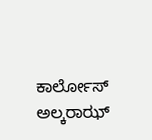ಕಾರ್ಲೋಸ್ ಅಲ್ಕರಾಝ್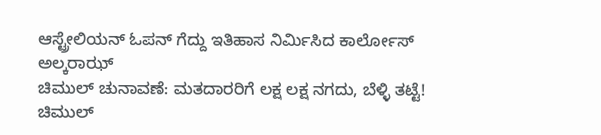ಆಸ್ಟ್ರೇಲಿಯನ್ ಓಪನ್ ಗೆದ್ದು ಇತಿಹಾಸ ನಿರ್ಮಿಸಿದ ಕಾರ್ಲೋಸ್ ಅಲ್ಕರಾಝ್
ಚಿಮುಲ್ ಚುನಾವಣೆ: ಮತದಾರರಿಗೆ ಲಕ್ಷ ಲಕ್ಷ ನಗದು, ಬೆಳ್ಳಿ ತಟ್ಟೆ!
ಚಿಮುಲ್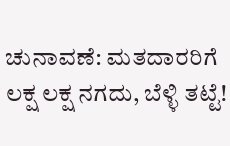ಚುನಾವಣೆ: ಮತದಾರರಿಗೆ ಲಕ್ಷ ಲಕ್ಷ ನಗದು, ಬೆಳ್ಳಿ ತಟ್ಟೆ!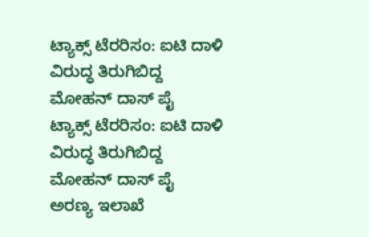ಟ್ಯಾಕ್ಸ್‌ ಟೆರರಿಸಂ: ಐಟಿ ದಾಳಿ ವಿರುದ್ಧ ತಿರುಗಿಬಿದ್ದ ಮೋಹನ್ ದಾಸ್ ಪೈ
ಟ್ಯಾಕ್ಸ್‌ ಟೆರರಿಸಂ: ಐಟಿ ದಾಳಿ ವಿರುದ್ಧ ತಿರುಗಿಬಿದ್ದ ಮೋಹನ್ ದಾಸ್ ಪೈ
ಅರಣ್ಯ ಇಲಾಖೆ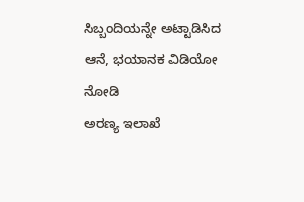ಸಿಬ್ಬಂದಿಯನ್ನೇ ಅಟ್ಟಾಡಿಸಿದ ಆನೆ, ಭಯಾನಕ ವಿಡಿಯೋ ನೋಡಿ
ಅರಣ್ಯ ಇಲಾಖೆ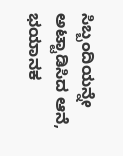ಸಿಬ್ಬಂದಿಯನ್ನೇ ಅಟ್ಟಾಡಿಸಿದ ಆನೆ, ಭಯಾನಕ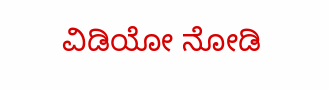ವಿಡಿಯೋ ನೋಡಿ